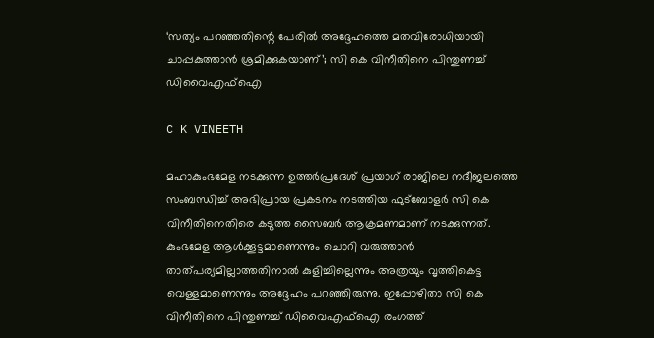‘സത്യം പറഞ്ഞതിന്റെ പേരിൽ അദ്ദേഹത്തെ മതവിരോധിയായി ചാപ്പകുത്താൻ ശ്രമിക്കുകയാണ്’; സി കെ വിനീതിനെ പിന്തുണച്ച് ഡിവൈഎഫ്ഐ

C K VINEETH

മഹാകുംഭമേള നടക്കുന്ന ഉത്തര്‍പ്രദേശ് പ്രയാഗ് രാജിലെ നദീജലത്തെ സംബന്ധിച്ച് അഭിപ്രായ പ്രകടനം നടത്തിയ ഫുട്‌ബോളര്‍ സി കെ വിനീതിനെതിരെ കടുത്ത സൈബര്‍ ആക്രമണമാണ് നടക്കുന്നത്. കുംഭമേള ആള്‍ക്കൂട്ടമാണെന്നും ചൊറി വരുത്താന്‍ താത്പര്യമില്ലാത്തതിനാല്‍ കുളിച്ചില്ലെന്നും അത്രയും വൃത്തികെട്ട വെള്ളമാണെന്നും അദ്ദേഹം പറഞ്ഞിരുന്നു. ഇപ്പോഴിതാ സി കെ വിനീതിനെ പിന്തുണച്ച് ഡിവൈഎഫ്ഐ രംഗത്ത്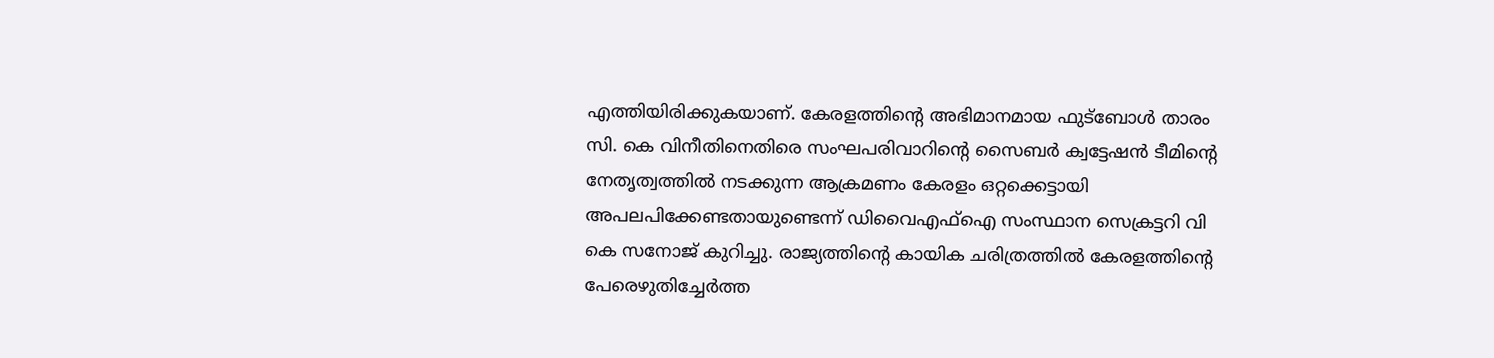എത്തിയിരിക്കുകയാണ്. കേരളത്തിന്റെ അഭിമാനമായ ഫുട്ബോൾ താരം സി. കെ വിനീതിനെതിരെ സംഘപരിവാറിന്റെ സൈബർ ക്വട്ടേഷൻ ടീമിന്റെ നേതൃത്വത്തിൽ നടക്കുന്ന ആക്രമണം കേരളം ഒറ്റക്കെട്ടായി അപലപിക്കേണ്ടതായുണ്ടെന്ന് ഡിവൈഎഫ്‌ഐ സംസ്ഥാന സെക്രട്ടറി വി കെ സനോജ് കുറിച്ചു. രാജ്യത്തിന്റെ കായിക ചരിത്രത്തിൽ കേരളത്തിന്റെ പേരെഴുതിച്ചേർത്ത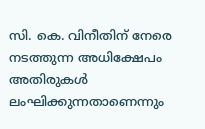സി. കെ. വിനീതിന് നേരെ നടത്തുന്ന അധിക്ഷേപം അതിരുകൾ ലംഘിക്കുന്നതാണെന്നും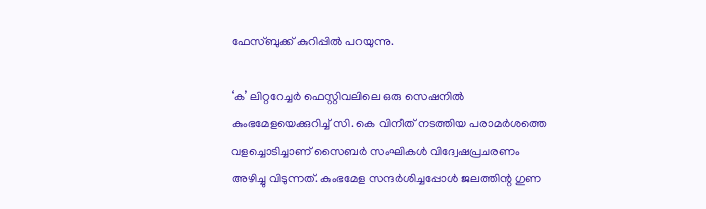ഫേസ്ബുക്ക് കുറിപ്പിൽ പറയുന്നു.

‘ക’ ലിറ്ററേച്ചർ ഫെസ്റ്റിവലിലെ ഒരു സെഷനിൽ കുംഭമേളയെക്കുറിച്ച് സി. കെ വിനീത് നടത്തിയ പരാമർശത്തെ വളച്ചൊടിച്ചാണ് സൈബർ സംഘികൾ വിദ്വേഷപ്രചരണം അഴിച്ചു വിടുന്നത്. കുംഭമേള സന്ദർശിച്ചപ്പോൾ ജലത്തിന്റ ഗുണ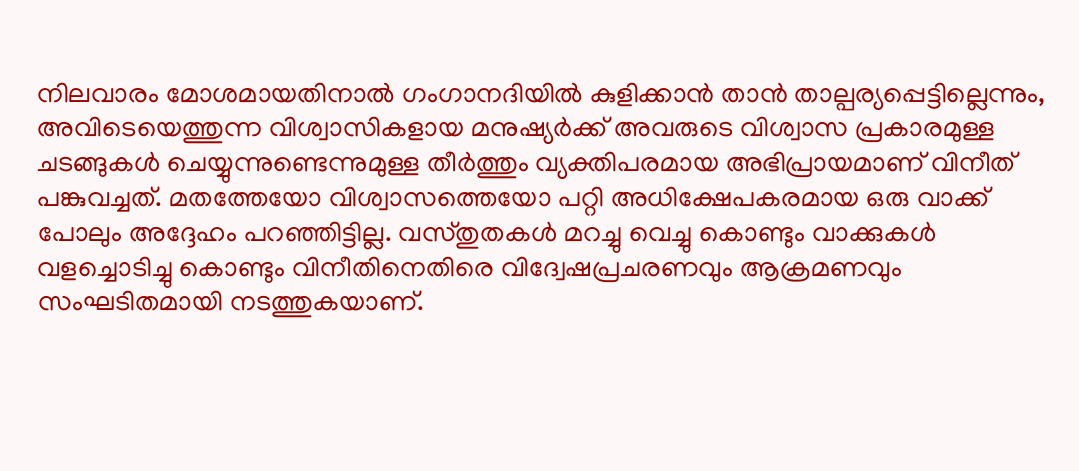നിലവാരം മോശമായതിനാൽ ഗംഗാനദിയിൽ കുളിക്കാൻ താൻ താല്പര്യപ്പെട്ടില്ലെന്നും, അവിടെയെത്തുന്ന വിശ്വാസികളായ മനുഷ്യർക്ക് അവരുടെ വിശ്വാസ പ്രകാരമുള്ള ചടങ്ങുകൾ ചെയ്യുന്നുണ്ടെന്നുമുള്ള തീർത്തും വ്യക്തിപരമായ അഭിപ്രായമാണ് വിനീത് പങ്കുവച്ചത്. മതത്തേയോ വിശ്വാസത്തെയോ പറ്റി അധിക്ഷേപകരമായ ഒരു വാക്ക് പോലും അദ്ദേഹം പറഞ്ഞിട്ടില്ല. വസ്തുതകൾ മറച്ചു വെച്ചു കൊണ്ടും വാക്കുകൾ വളച്ചൊടിച്ചു കൊണ്ടും വിനീതിനെതിരെ വിദ്വേഷപ്രചരണവും ആക്രമണവും സംഘടിതമായി നടത്തുകയാണ്.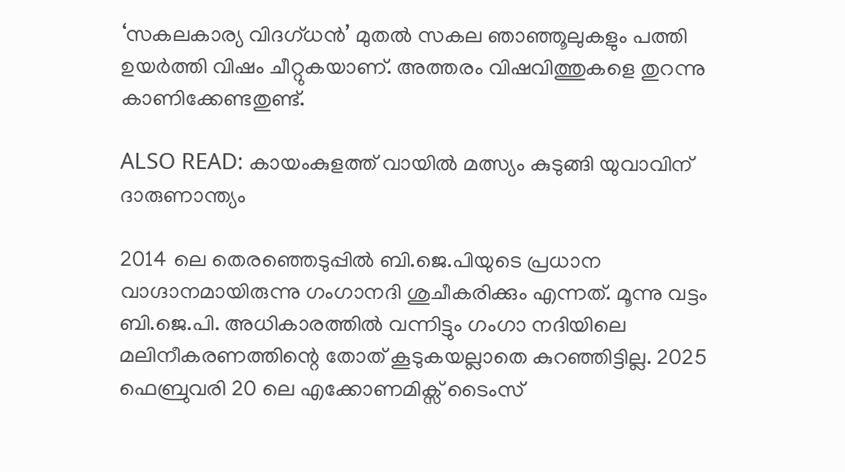‘സകലകാര്യ വിദഗ്ധൻ’ മുതൽ സകല ഞാഞ്ഞൂലുകളും പത്തി ഉയർത്തി വിഷം ചീറ്റുകയാണ്. അത്തരം വിഷവിത്തുകളെ തുറന്നു കാണിക്കേണ്ടതുണ്ട്.

ALSO READ: കായംകുളത്ത് വായിൽ മത്സ്യം കുടുങ്ങി യുവാവിന് ദാരുണാന്ത്യം

2014 ലെ തെരഞ്ഞെടുപ്പിൽ ബി.ജെ.പിയുടെ പ്രധാന വാഗ്ദാനമായിരുന്നു ഗംഗാനദി ശുചീകരിക്കും എന്നത്. മൂന്നു വട്ടം ബി.ജെ.പി. അധികാരത്തിൽ വന്നിട്ടും ഗംഗാ നദിയിലെ മലിനീകരണത്തിന്റെ തോത് കൂടുകയല്ലാതെ കുറഞ്ഞിട്ടില്ല. 2025 ഫെബ്രുവരി 20 ലെ എക്കോണമിക്സ് ടൈംസ്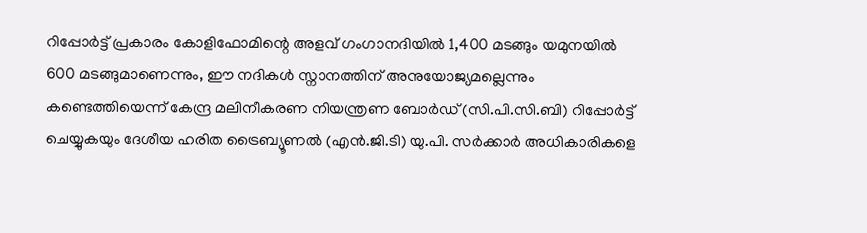റിപ്പോർട്ട് പ്രകാരം കോളിഫോമിന്റെ അളവ് ഗംഗാനദിയിൽ 1,400 മടങ്ങും യമുനയിൽ 600 മടങ്ങുമാണെന്നും, ഈ നദികൾ സ്നാനത്തിന് അനുയോജ്യമല്ലെന്നും കണ്ടെത്തിയെന്ന് കേന്ദ്ര മലിനീകരണ നിയന്ത്രണ ബോർഡ് (സി.പി.സി.ബി) റിപ്പോർട്ട് ചെയ്യുകയും ദേശീയ ഹരിത ട്രൈബ്യൂണൽ (എൻ.ജി.ടി) യു.പി. സർക്കാർ അധികാരികളെ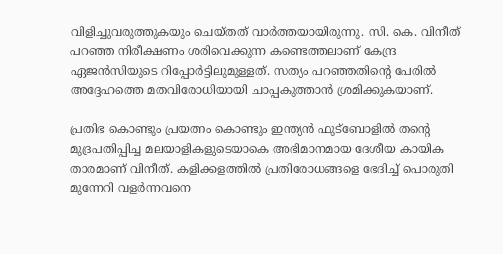വിളിച്ചുവരുത്തുകയും ചെയ്തത് വാർത്തയായിരുന്നു. സി. കെ. വിനീത് പറഞ്ഞ നിരീക്ഷണം ശരിവെക്കുന്ന കണ്ടെത്തലാണ് കേന്ദ്ര ഏജൻസിയുടെ റിപ്പോർട്ടിലുമുള്ളത്. സത്യം പറഞ്ഞതിന്റെ പേരിൽ അദ്ദേഹത്തെ മതവിരോധിയായി ചാപ്പകുത്താൻ ശ്രമിക്കുകയാണ്.

പ്രതിഭ കൊണ്ടും പ്രയത്നം കൊണ്ടും ഇന്ത്യൻ ഫുട്ബോളിൽ തന്റെ മുദ്രപതിപ്പിച്ച മലയാളികളുടെയാകെ അഭിമാനമായ ദേശീയ കായിക താരമാണ് വിനീത്. കളിക്കളത്തിൽ പ്രതിരോധങ്ങളെ ഭേദിച്ച് പൊരുതി മുന്നേറി വളർന്നവനെ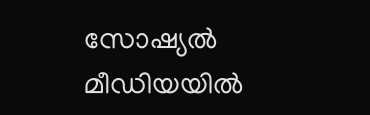സോഷ്യൽ മീഡിയയിൽ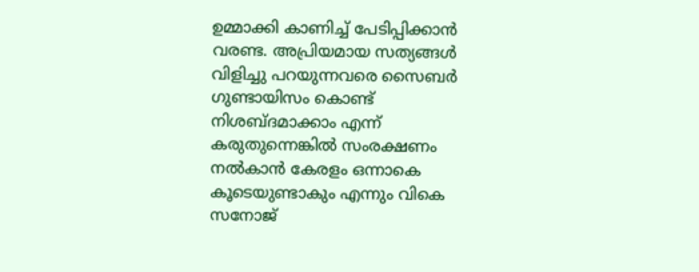ഉമ്മാക്കി കാണിച്ച് പേടിപ്പിക്കാൻ വരണ്ട. അപ്രിയമായ സത്യങ്ങൾ വിളിച്ചു പറയുന്നവരെ സൈബർ ഗുണ്ടായിസം കൊണ്ട് നിശബ്ദമാക്കാം എന്ന് കരുതുന്നെങ്കിൽ സംരക്ഷണം നൽകാൻ കേരളം ഒന്നാകെ കൂടെയുണ്ടാകും എന്നും വികെ സനോജ്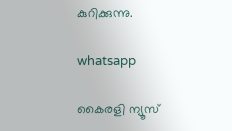കുറിക്കുന്നു.

whatsapp

കൈരളി ന്യൂസ്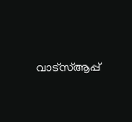വാട്‌സ്ആപ്പ്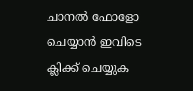ചാനല്‍ ഫോളോ ചെയ്യാന്‍ ഇവിടെ ക്ലിക്ക് ചെയ്യുക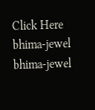Click Here
bhima-jewel
bhima-jewel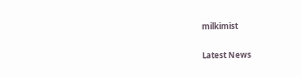milkimist

Latest News